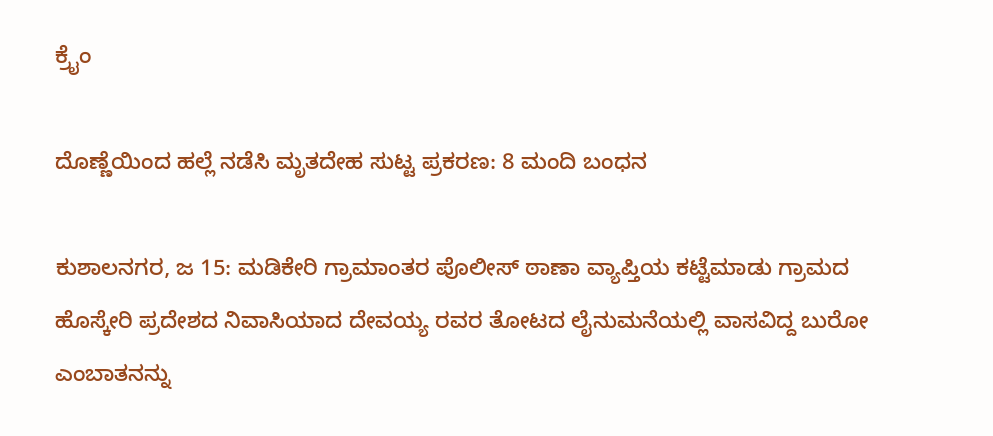ಕ್ರೈಂ

ದೊಣ್ಣೆಯಿಂದ ಹಲ್ಲೆ ನಡೆಸಿ ಮೃತದೇಹ ಸುಟ್ಟ ಪ್ರಕರಣ: 8 ಮಂದಿ ಬಂಧನ

ಕುಶಾಲನಗರ, ಜ 15: ಮಡಿಕೇರಿ ಗ್ರಾಮಾಂತರ ಪೊಲೀಸ್ ಠಾಣಾ ವ್ಯಾಪ್ತಿಯ ಕಟ್ಟೆಮಾಡು ಗ್ರಾಮದ ಹೊಸ್ಕೇರಿ ಪ್ರದೇಶದ ನಿವಾಸಿಯಾದ ದೇವಯ್ಯ ರವರ ತೋಟದ ಲೈನುಮನೆಯಲ್ಲಿ ವಾಸವಿದ್ದ ಬುರೋ ಎಂಬಾತನನ್ನು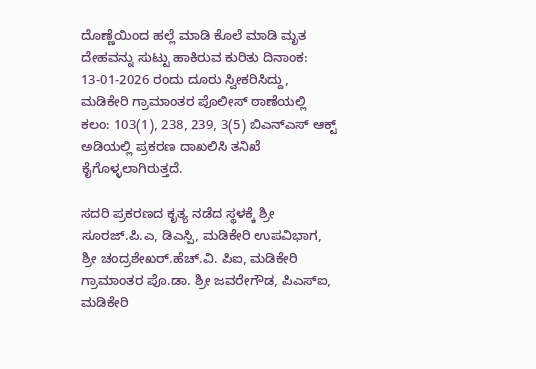ದೊಣ್ಣೆಯಿಂದ ಹಲ್ಲೆ ಮಾಡಿ ಕೊಲೆ ಮಾಡಿ ಮೃತ ದೇಹವನ್ನು ಸುಟ್ಟು ಹಾಕಿರುವ ಕುರಿತು ದಿನಾಂಕ: 13-01-2026 ರಂದು ದೂರು ಸ್ವೀಕರಿಸಿದ್ದು, ಮಡಿಕೇರಿ ಗ್ರಾಮಾಂತರ ಪೊಲೀಸ್ ಠಾಣೆಯಲ್ಲಿ ಕಲಂ: 103(1), 238, 239, 3(5) ಬಿಎನ್ಎಸ್ ಆಕ್ಟ್ ಅಡಿಯಲ್ಲಿ ಪ್ರಕರಣ ದಾಖಲಿಸಿ ತನಿಖೆ ಕೈಗೊಳ್ಳಲಾಗಿರುತ್ತದೆ.

ಸದರಿ ಪ್ರಕರಣದ ಕೃತ್ಯ ನಡೆದ ಸ್ಥಳಕ್ಕೆ ಶ್ರೀ ಸೂರಜ್.ಪಿ.ಎ, ಡಿಎಸ್ಪಿ, ಮಡಿಕೇರಿ ಉಪವಿಭಾಗ, ಶ್ರೀ ಚಂದ್ರಶೇಖರ್.ಹೆಚ್.ವಿ. ಪಿಐ, ಮಡಿಕೇರಿ ಗ್ರಾಮಾಂತರ ಪೊ.ಡಾ. ಶ್ರೀ ಜವರೇಗೌಡ, ಪಿಎಸ್‌ಐ, ಮಡಿಕೇರಿ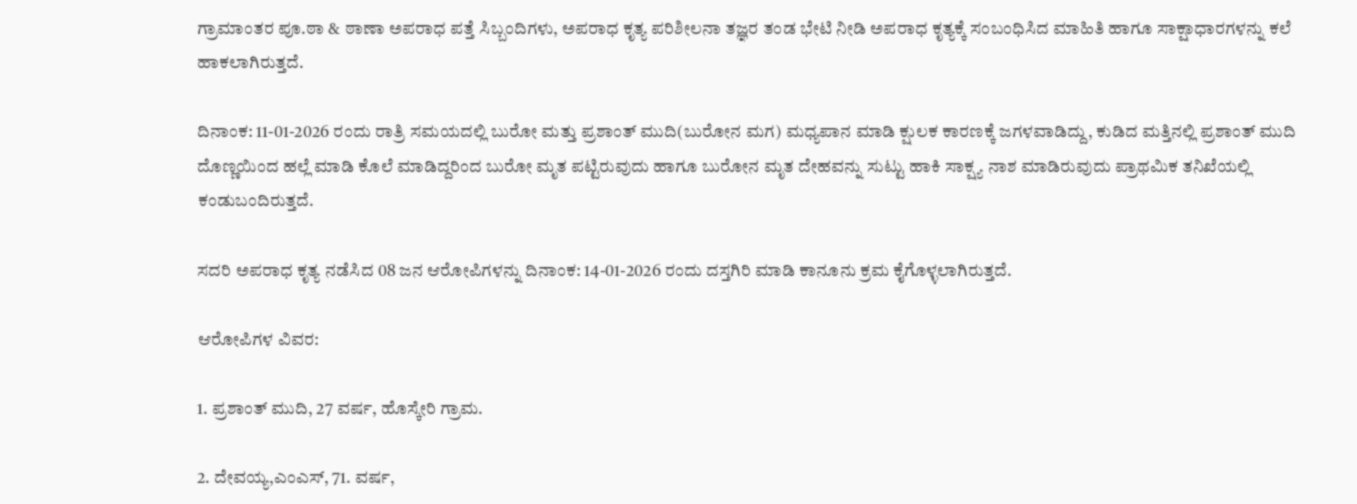ಗ್ರಾಮಾಂತರ ಪೂ.ಠಾ & ಠಾಣಾ ಅಪರಾಧ ಪತ್ತೆ ಸಿಬ್ಬಂದಿಗಳು, ಅಪರಾಧ ಕೃತ್ಯ ಪರಿಶೀಲನಾ ತಜ್ಞರ ತಂಡ ಭೇಟಿ ನೀಡಿ ಅಪರಾಧ ಕೃತ್ಯಕ್ಕೆ ಸಂಬಂಧಿಸಿದ ಮಾಹಿತಿ ಹಾಗೂ ಸಾಕ್ಷಾಧಾರಗಳನ್ನು ಕಲೆ ಹಾಕಲಾಗಿರುತ್ತದೆ.

ದಿನಾಂಕ: 11-01-2026 ರಂದು ರಾತ್ರಿ ಸಮಯದಲ್ಲಿ ಬುರೋ ಮತ್ತು ಪ್ರಶಾಂತ್ ಮುದಿ(ಬುರೋನ ಮಗ) ಮಧ್ಯಪಾನ ಮಾಡಿ ಕ್ಷುಲಕ ಕಾರಣಕ್ಕೆ ಜಗಳವಾಡಿದ್ದು, ಕುಡಿದ ಮತ್ತಿನಲ್ಲಿ ಪ್ರಶಾಂತ್ ಮುದಿ ದೊಣ್ಣಯಿಂದ ಹಲ್ಲೆ ಮಾಡಿ ಕೊಲೆ ಮಾಡಿದ್ದರಿಂದ ಬುರೋ ಮೃತ ಪಟ್ಟಿರುವುದು ಹಾಗೂ ಬುರೋನ ಮೃತ ದೇಹವನ್ನು ಸುಟ್ಟು ಹಾಕಿ ಸಾಕ್ಷ್ಯ ನಾಶ ಮಾಡಿರುವುದು ಪ್ರಾಥಮಿಕ ತನಿಖೆಯಲ್ಲಿ ಕಂಡುಬಂದಿರುತ್ತದೆ.

ಸದರಿ ಅಪರಾಧ ಕೃತ್ಯ ನಡೆಸಿದ 08 ಜನ ಆರೋಪಿಗಳನ್ನು ದಿನಾಂಕ: 14-01-2026 ರಂದು ದಸ್ತಗಿರಿ ಮಾಡಿ ಕಾನೂನು ಕ್ರಮ ಕೈಗೊಳ್ಳಲಾಗಿರುತ್ತದೆ.

ಆರೋಪಿಗಳ ವಿವರ:

1. ಪ್ರಶಾಂತ್ ಮುದಿ, 27 ವರ್ಷ, ಹೊಸ್ಕೇರಿ ಗ್ರಾಮ.

2. ದೇವಯ್ಯ,ಎಂಎಸ್, 71. ವರ್ಷ,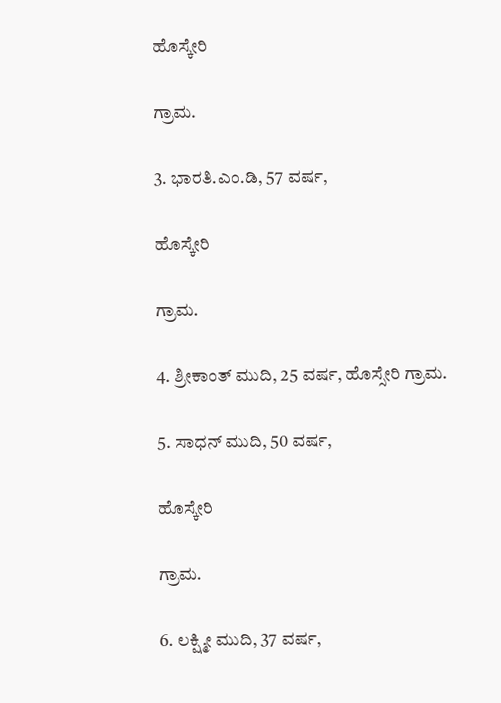ಹೊಸ್ಕೇರಿ

ಗ್ರಾಮ.

3. ಭಾರತಿ.ಎಂ.ಡಿ, 57 ವರ್ಷ,

ಹೊಸ್ಕೇರಿ

ಗ್ರಾಮ.

4. ಶ್ರೀಕಾಂತ್ ಮುದಿ, 25 ವರ್ಷ, ಹೊಸ್ಸೇರಿ ಗ್ರಾಮ.

5. ಸಾಧನ್ ಮುದಿ, 50 ವರ್ಷ,

ಹೊಸ್ಕೇರಿ

ಗ್ರಾಮ.

6. ಲಕ್ಷ್ಮೀ ಮುದಿ, 37 ವರ್ಷ,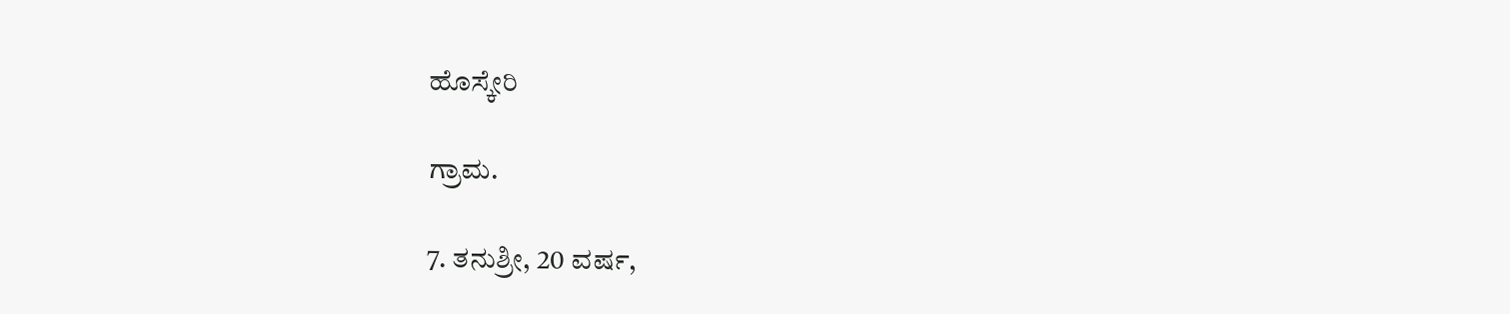ಹೊಸ್ಕೇರಿ

ಗ್ರಾಮ.

7. ತನುಶ್ರೀ, 20 ವರ್ಷ,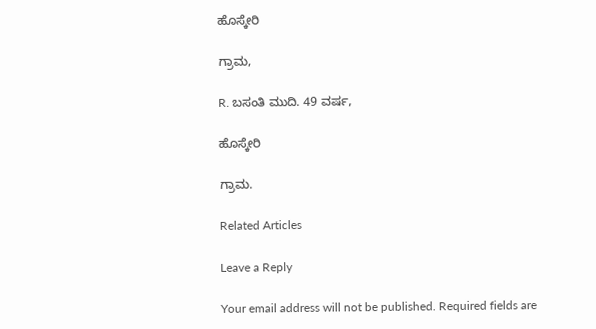ಹೊಸ್ಕೇರಿ

ಗ್ರಾಮ,

R. ಬಸಂತಿ ಮುದಿ. 49 ವರ್ಷ,

ಹೊಸ್ಕೇರಿ

ಗ್ರಾಮ.

Related Articles

Leave a Reply

Your email address will not be published. Required fields are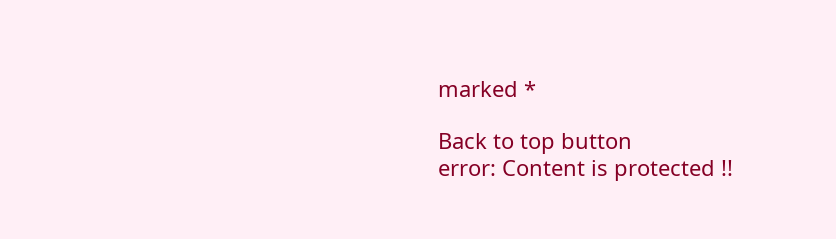marked *

Back to top button
error: Content is protected !!